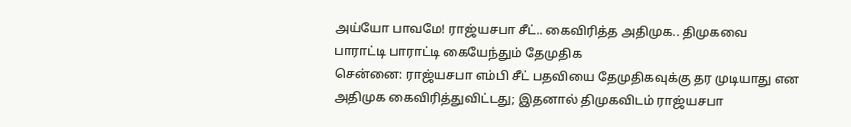அய்யோ பாவமே! ராஜ்யசபா சீட்.. கைவிரித்த அதிமுக.. திமுகவை பாராட்டி பாராட்டி கையேந்தும் தேமுதிக
சென்னை: ராஜ்யசபா எம்பி சீட் பதவியை தேமுதிகவுக்கு தர முடியாது என அதிமுக கைவிரித்துவிட்டது; இதனால் திமுகவிடம் ராஜ்யசபா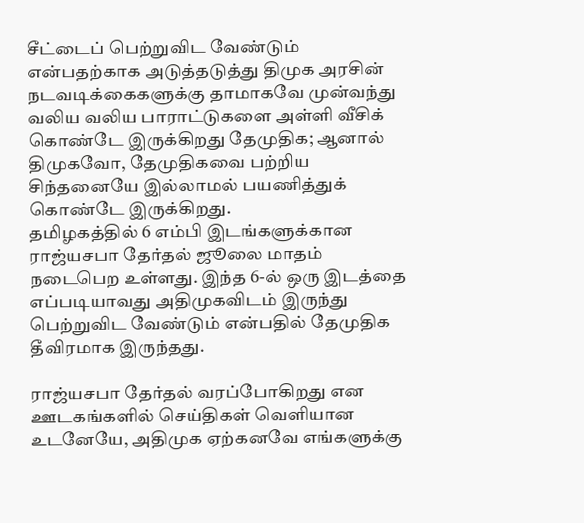சீட்டைப் பெற்றுவிட வேண்டும் என்பதற்காக அடுத்தடுத்து திமுக அரசின் நடவடிக்கைகளுக்கு தாமாகவே முன்வந்து வலிய வலிய பாராட்டுகளை அள்ளி வீசிக் கொண்டே இருக்கிறது தேமுதிக; ஆனால் திமுகவோ, தேமுதிகவை பற்றிய சிந்தனையே இல்லாமல் பயணித்துக் கொண்டே இருக்கிறது.
தமிழகத்தில் 6 எம்பி இடங்களுக்கான ராஜ்யசபா தேர்தல் ஜூலை மாதம் நடைபெற உள்ளது. இந்த 6-ல் ஒரு இடத்தை எப்படியாவது அதிமுகவிடம் இருந்து பெற்றுவிட வேண்டும் என்பதில் தேமுதிக தீவிரமாக இருந்தது.

ராஜ்யசபா தேர்தல் வரப்போகிறது என ஊடகங்களில் செய்திகள் வெளியான உடனேயே, அதிமுக ஏற்கனவே எங்களுக்கு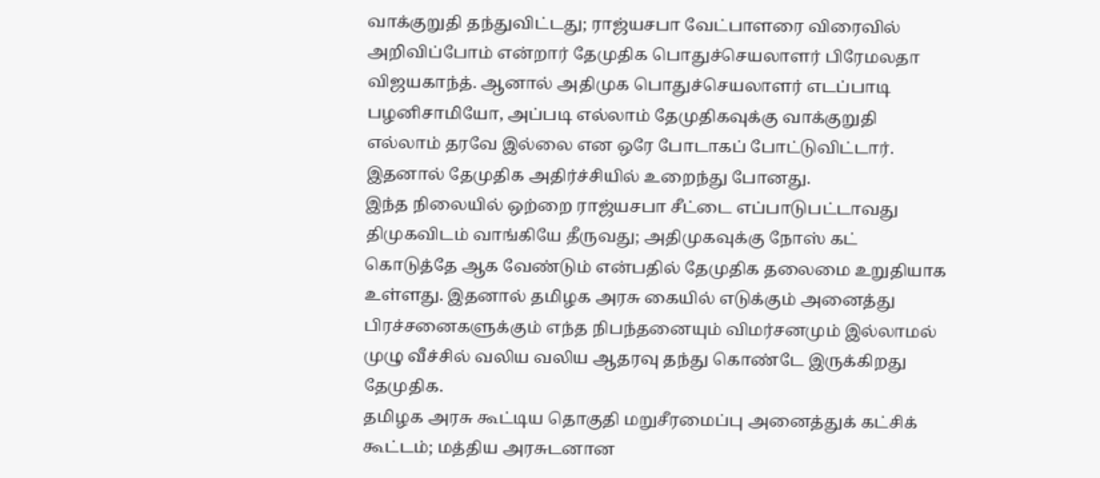வாக்குறுதி தந்துவிட்டது; ராஜ்யசபா வேட்பாளரை விரைவில் அறிவிப்போம் என்றார் தேமுதிக பொதுச்செயலாளர் பிரேமலதா விஜயகாந்த். ஆனால் அதிமுக பொதுச்செயலாளர் எடப்பாடி பழனிசாமியோ, அப்படி எல்லாம் தேமுதிகவுக்கு வாக்குறுதி எல்லாம் தரவே இல்லை என ஒரே போடாகப் போட்டுவிட்டார். இதனால் தேமுதிக அதிர்ச்சியில் உறைந்து போனது.
இந்த நிலையில் ஒற்றை ராஜ்யசபா சீட்டை எப்பாடுபட்டாவது திமுகவிடம் வாங்கியே தீருவது; அதிமுகவுக்கு நோஸ் கட் கொடுத்தே ஆக வேண்டும் என்பதில் தேமுதிக தலைமை உறுதியாக உள்ளது. இதனால் தமிழக அரசு கையில் எடுக்கும் அனைத்து பிரச்சனைகளுக்கும் எந்த நிபந்தனையும் விமர்சனமும் இல்லாமல் முழு வீச்சில் வலிய வலிய ஆதரவு தந்து கொண்டே இருக்கிறது தேமுதிக.
தமிழக அரசு கூட்டிய தொகுதி மறுசீரமைப்பு அனைத்துக் கட்சிக் கூட்டம்; மத்திய அரசுடனான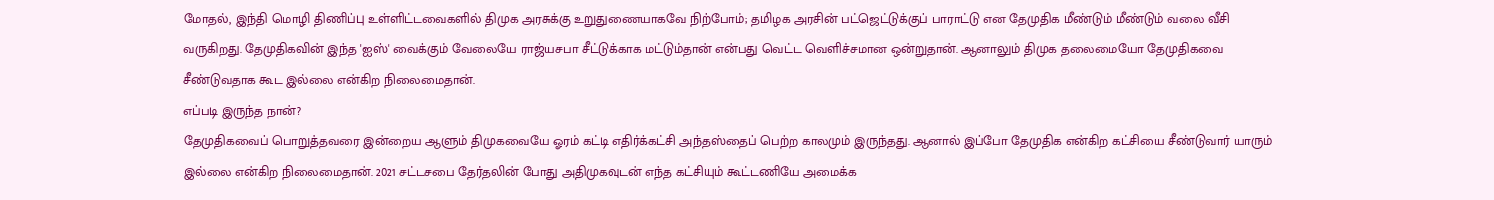மோதல், இந்தி மொழி திணிப்பு உள்ளிட்டவைகளில் திமுக அரசுக்கு உறுதுணையாகவே நிற்போம்; தமிழக அரசின் பட்ஜெட்டுக்குப் பாராட்டு என தேமுதிக மீண்டும் மீண்டும் வலை வீசி வருகிறது. தேமுதிகவின் இந்த 'ஐஸ்' வைக்கும் வேலையே ராஜ்யசபா சீட்டுக்காக மட்டும்தான் என்பது வெட்ட வெளிச்சமான ஒன்றுதான். ஆனாலும் திமுக தலைமையோ தேமுதிகவை சீண்டுவதாக கூட இல்லை என்கிற நிலைமைதான்.
எப்படி இருந்த நான்?
தேமுதிகவைப் பொறுத்தவரை இன்றைய ஆளும் திமுகவையே ஓரம் கட்டி எதிர்க்கட்சி அந்தஸ்தைப் பெற்ற காலமும் இருந்தது. ஆனால் இப்போ தேமுதிக என்கிற கட்சியை சீண்டுவார் யாரும் இல்லை என்கிற நிலைமைதான். 2021 சட்டசபை தேர்தலின் போது அதிமுகவுடன் எந்த கட்சியும் கூட்டணியே அமைக்க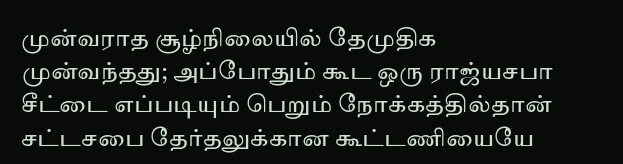முன்வராத சூழ்நிலையில் தேமுதிக முன்வந்தது; அப்போதும் கூட ஒரு ராஜ்யசபா சீட்டை எப்படியும் பெறும் நோக்கத்தில்தான் சட்டசபை தேர்தலுக்கான கூட்டணியையே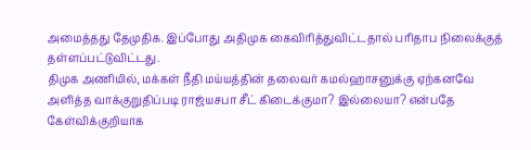அமைத்தது தேமுதிக. இப்போது அதிமுக கைவிரித்துவிட்டதால் பரிதாப நிலைக்குத் தள்ளப்பட்டுவிட்டது.
திமுக அணியில், மக்கள் நீதி மய்யத்தின் தலைவர் கமல்ஹாசனுக்கு ஏற்கனவே அளித்த வாக்குறுதிப்படி ராஜ்யசபா சீட் கிடைக்குமா? இல்லையா? என்பதே கேள்விக்குறியாக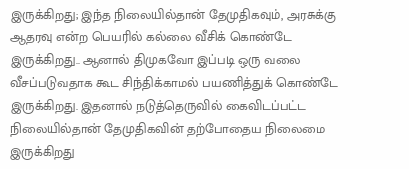இருக்கிறது; இந்த நிலையில்தான் தேமுதிகவும், அரசுக்கு ஆதரவு என்ற பெயரில் கல்லை வீசிக் கொண்டே இருக்கிறது.. ஆனால் திமுகவோ இப்படி ஒரு வலை வீசப்படுவதாக கூட சிந்திக்காமல் பயணித்துக் கொண்டே இருக்கிறது. இதனால் நடுத்தெருவில் கைவிடப்பட்ட நிலையில்தான் தேமுதிகவின் தற்போதைய நிலைமை இருக்கிறது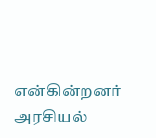என்கின்றனர் அரசியல்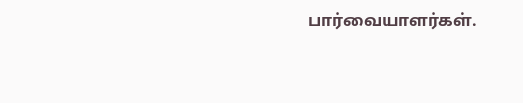பார்வையாளர்கள்.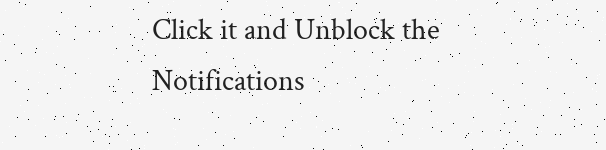Click it and Unblock the Notifications